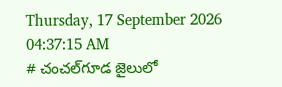Thursday, 17 September 2026 04:37:15 AM
# చంచల్‌గూడ జైలులో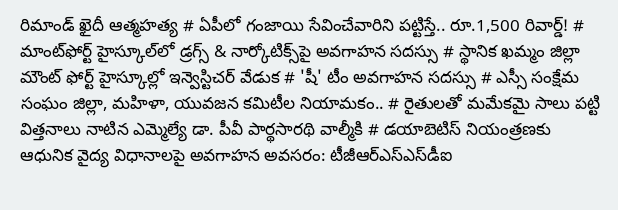రిమాండ్ ఖైదీ ఆత్మహత్య # ఏపీలో గంజాయి సేవించేవారిని పట్టిస్తే.. రూ.1,500 రివార్డ్! # మాంట్‌ఫోర్ట్ హైస్కూల్‌లో డ్రగ్స్ & నార్కోటిక్స్‌పై అవగాహన సదస్సు # స్థానిక ఖమ్మం జిల్లా మౌంట్ ఫోర్ట్ హైస్కూల్లో ఇన్వెస్టిచర్ వేడుక # 'షీ' టీం అవగాహన సదస్సు # ఎస్సీ సంక్షేమ సంఘం జిల్లా, మహిళా, యువజన కమిటీల నియామకం.. # రైతులతో మమేకమై సాలు పట్టి విత్తనాలు నాటిన ఎమ్మెల్యే డా. పీవీ పార్థసారథి వాల్మీకి # డయాబెటిస్ నియంత్రణకు ఆధునిక వైద్య విధానాలపై అవగాహన అవసరం: టీజీఆర్‌ఎస్‌ఎస్‌డీఐ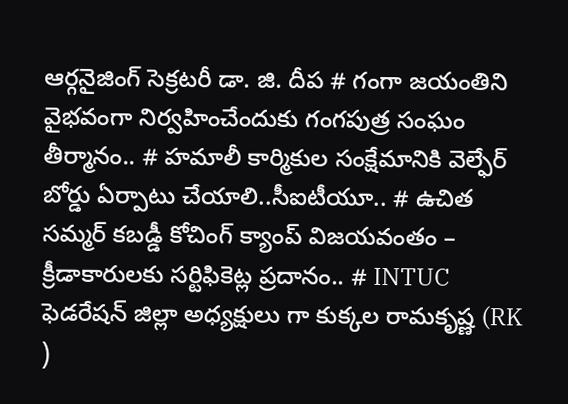ఆర్గనైజింగ్ సెక్రటరీ డా. జి. దీప # గంగా జయంతిని వైభవంగా నిర్వహించేందుకు గంగపుత్ర సంఘం తీర్మానం.. # హమాలీ కార్మికుల సంక్షేమానికి వెల్ఫేర్ బోర్డు ఏర్పాటు చేయాలి..సీఐటీయూ.. # ఉచిత సమ్మర్ కబడ్డీ కోచింగ్ క్యాంప్ విజయవంతం – క్రీడాకారులకు సర్టిఫికెట్ల ప్రదానం.. # INTUC ఫెడరేషన్ జిల్లా అధ్యక్షులు గా కుక్కల రామకృష్ణ (RK )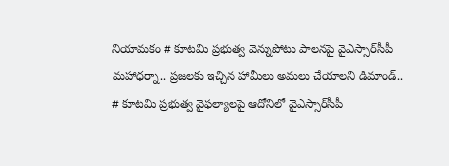నియామకం # కూటమి ప్రభుత్వ వెన్నుపోటు పాలనపై వైఎస్సార్‌సీపీ మహాధర్నా.. ప్రజలకు ఇచ్చిన హామీలు అమలు చేయాలని డిమాండ్.. # కూటమి ప్రభుత్వ వైఫల్యాలపై ఆదోనిలో వైఎస్సార్‌సీపీ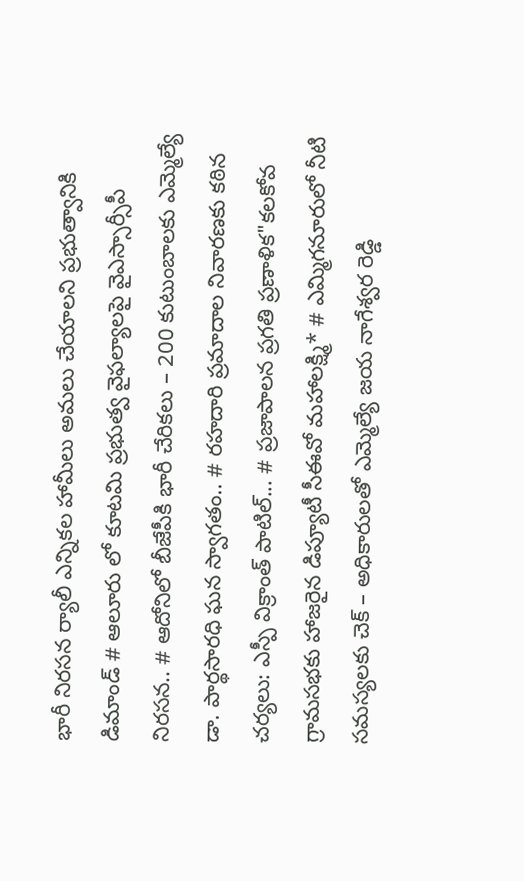భారీ నిరసన ర్యాలీ ఎన్నికల హామీలు అమలు చేయాలని ప్రభుత్వానికి డిమాండ్ # ఆలూరు లో కూటమి ప్రభుత్వ వైఫల్యాలపై వైఎస్సార్సీపీ నిరసన.. # ఆదోనిలో బీజేపీకి భారీ చేరికలు – 200 కుటుంబాలకు ఎమ్మెల్యే డా. పార్థసారధి ఘన స్వాగతం.. # రహదారి ప్రమాదాల నివారణకు కఠిన చర్యలు: ఎస్పీ విక్రాంత్ పాటిల్... # ప్రజాపాలన ప్రగతి ప్రణాళిక"కలకోవ గ్రామసభకు హాజరైన డిప్యూటీ సీఈవో మహాలక్ష్మి* # ఎమ్మిగనూరులో నీటి సమస్యలకు చెక్ – అధికారులతో ఎమ్మెల్యే జయ నాగేశ్వర రెడ్డి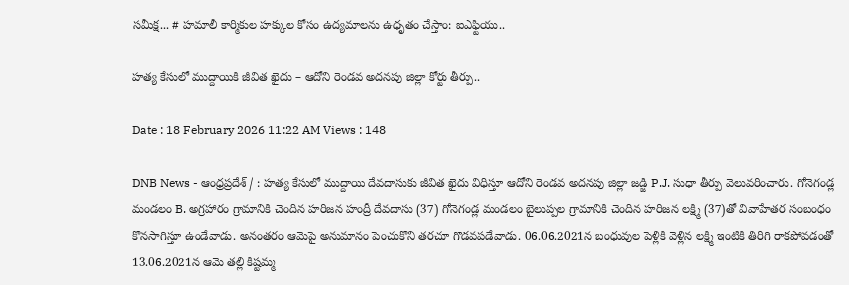సమీక్ష... # హమాలీ కార్మికుల హక్కుల కోసం ఉద్యమాలను ఉధృతం చేస్తాం: ఐఎఫ్టియు..

హత్య కేసులో ముద్దాయికి జీవిత ఖైదు – ఆదోని రెండవ అదనపు జిల్లా కోర్టు తీర్పు..

Date : 18 February 2026 11:22 AM Views : 148

DNB News - ఆంధ్రప్రదేశ్ / : హత్య కేసులో ముద్దాయి దేవదాసుకు జీవిత ఖైదు విధిస్తూ ఆదోని రెండవ అదనపు జిల్లా జడ్జి P.J. సుధా తీర్పు వెలువరించారు. గోనెగండ్ల మండలం B. అగ్రహారం గ్రామానికి చెందిన హరిజన హంద్రీ దేవదాసు (37) గోనెగండ్ల మండలం బైలుప్పల గ్రామానికి చెందిన హరిజన లక్ష్మి (37)తో వివాహేతర సంబంధం కొనసాగిస్తూ ఉండేవాడు. అనంతరం ఆమెపై అనుమానం పెంచుకొని తరచూ గొడవపడేవాడు. 06.06.2021న బంధువుల పెళ్లికి వెళ్లిన లక్ష్మి ఇంటికి తిరిగి రాకపోవడంతో 13.06.2021న ఆమె తల్లి కిష్టమ్మ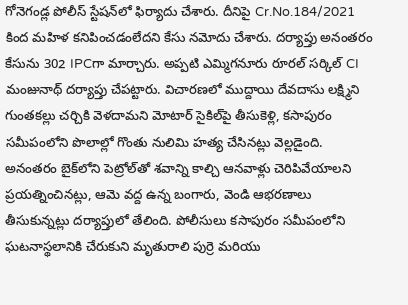గోనెగండ్ల పోలీస్ స్టేషన్‌లో ఫిర్యాదు చేశారు. దీనిపై Cr.No.184/2021 కింద మహిళ కనిపించడంలేదని కేసు నమోదు చేశారు. దర్యాప్తు అనంతరం కేసును 302 IPCగా మార్చారు. అప్పటి ఎమ్మిగనూరు రూరల్ సర్కిల్ CI మంజునాథ్ దర్యాప్తు చేపట్టారు. విచారణలో ముద్దాయి దేవదాసు లక్ష్మిని గుంతకల్లు చర్చికి వెళదామని మోటార్ సైకిల్‌పై తీసుకెళ్లి, కసాపురం సమీపంలోని పొలాల్లో గొంతు నులిమి హత్య చేసినట్లు వెల్లడైంది. అనంతరం బైక్‌లోని పెట్రోల్‌తో శవాన్ని కాల్చి ఆనవాళ్లు చెరిపివేయాలని ప్రయత్నించినట్లు, ఆమె వద్ద ఉన్న బంగారు, వెండి ఆభరణాలు తీసుకున్నట్లు దర్యాప్తులో తేలింది. పోలీసులు కసాపురం సమీపంలోని ఘటనాస్థలానికి చేరుకుని మృతురాలి పుర్రె మరియు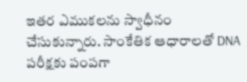ఇతర ఎముకలను స్వాధీనం చేసుకున్నారు. సాంకేతిక ఆధారాలతో DNA పరీక్షకు పంపగా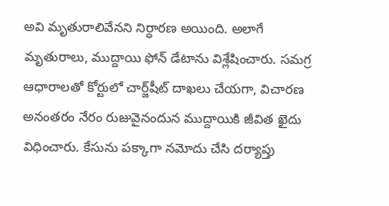అవి మృతురాలివేనని నిర్ధారణ అయింది. అలాగే మృతురాలు, ముద్దాయి ఫోన్ డేటాను విశ్లేషించారు. సమగ్ర ఆధారాలతో కోర్టులో చార్జ్‌షీట్ దాఖలు చేయగా, విచారణ అనంతరం నేరం రుజువైనందున ముద్దాయికి జీవిత ఖైదు విధించారు. కేసును పక్కాగా నమోదు చేసి దర్యాప్తు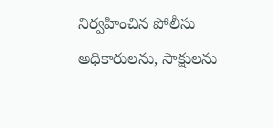నిర్వహించిన పోలీసు అధికారులను, సాక్షులను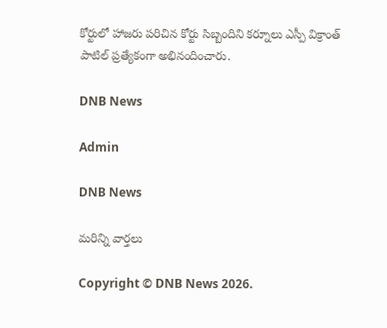కోర్టులో హాజరు పరిచిన కోర్టు సిబ్బందిని కర్నూలు ఎస్పీ విక్రాంత్ పాటిల్ ప్రత్యేకంగా అభినందించారు.

DNB News

Admin

DNB News

మరిన్ని వార్తలు

Copyright © DNB News 2026.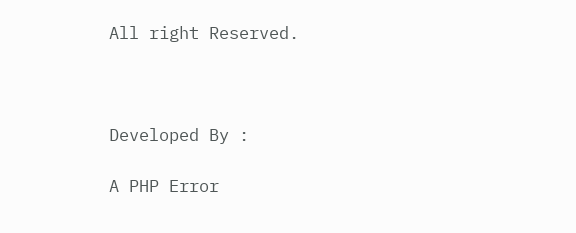All right Reserved.



Developed By :

A PHP Error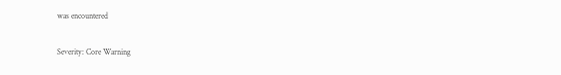was encountered

Severity: Core Warning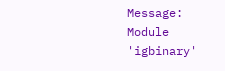Message: Module 'igbinary'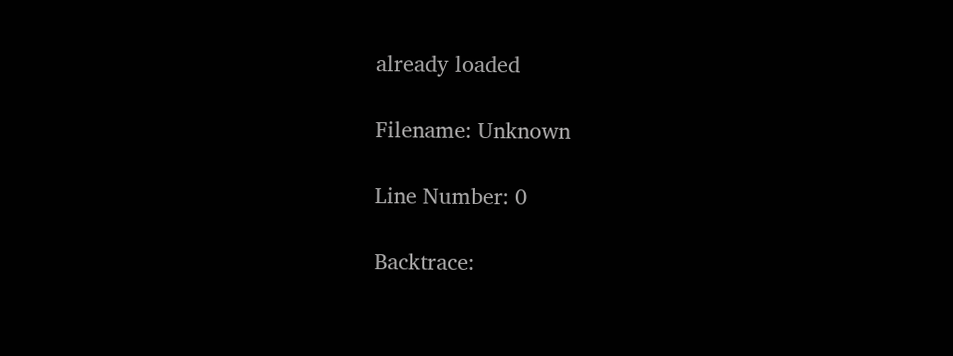already loaded

Filename: Unknown

Line Number: 0

Backtrace: